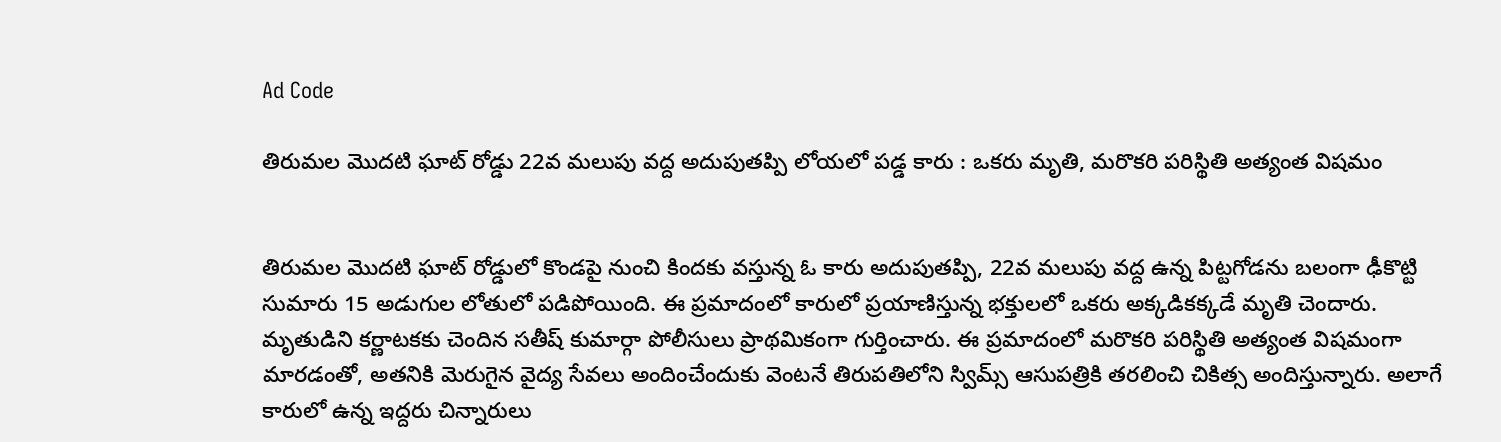Ad Code

తిరుమల మొదటి ఘాట్ రోడ్డు 22వ మలుపు వద్ద అదుపుతప్పి లోయలో పడ్డ కారు : ఒకరు మృతి, మరొకరి పరిస్థితి అత్యంత విషమం


తిరుమల మొదటి ఘాట్ రోడ్డులో కొండపై నుంచి కిందకు వస్తున్న ఓ కారు అదుపుతప్పి, 22వ మలుపు వద్ద ఉన్న పిట్టగోడను బలంగా ఢీకొట్టి సుమారు 15 అడుగుల లోతులో పడిపోయింది. ఈ ప్రమాదంలో కారులో ప్రయాణిస్తున్న భక్తులలో ఒకరు అక్కడికక్కడే మృతి చెందారు. మృతుడిని కర్ణాటకకు చెందిన సతీష్ కుమార్గా పోలీసులు ప్రాథమికంగా గుర్తించారు. ఈ ప్రమాదంలో మరొకరి పరిస్థితి అత్యంత విషమంగా మారడంతో, అతనికి మెరుగైన వైద్య సేవలు అందించేందుకు వెంటనే తిరుపతిలోని స్విమ్స్ ఆసుపత్రికి తరలించి చికిత్స అందిస్తున్నారు. అలాగే కారులో ఉన్న ఇద్దరు చిన్నారులు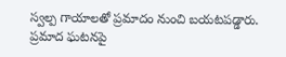స్వల్ప గాయాలతో ప్రమాదం నుంచి బయటపడ్డారు. ప్రమాద ఘటనపై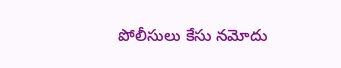పోలీసులు కేసు నమోదు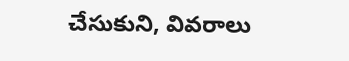చేసుకుని, వివరాలు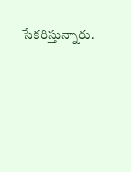సేకరిస్తున్నారు.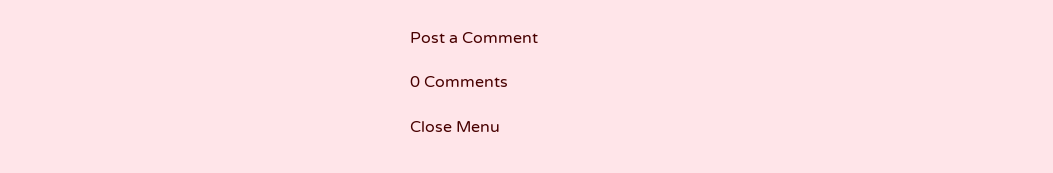Post a Comment

0 Comments

Close Menu